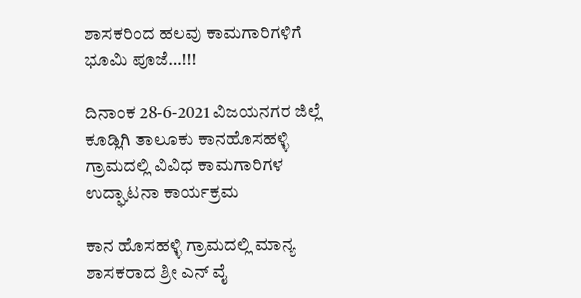ಶಾಸಕರಿಂದ ಹಲವು ಕಾಮಗಾರಿಗಳಿಗೆ ಭೂಮಿ ಪೂಜೆ…!!!

ದಿನಾಂಕ 28-6-2021 ವಿಜಯನಗರ ಜಿಲ್ಲೆ ಕೂಡ್ಲಿಗಿ ತಾಲೂಕು ಕಾನಹೊಸಹಳ್ಳಿ ಗ್ರಾಮದಲ್ಲಿ ವಿವಿಧ ಕಾಮಗಾರಿಗಳ ಉದ್ಘಾಟನಾ ಕಾರ್ಯಕ್ರಮ

ಕಾನ ಹೊಸಹಳ್ಳಿ ಗ್ರಾಮದಲ್ಲಿ ಮಾನ್ಯ ಶಾಸಕರಾದ ಶ್ರೀ ಎನ್ ವೈ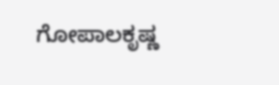ಗೋಪಾಲಕೃಷ್ಣ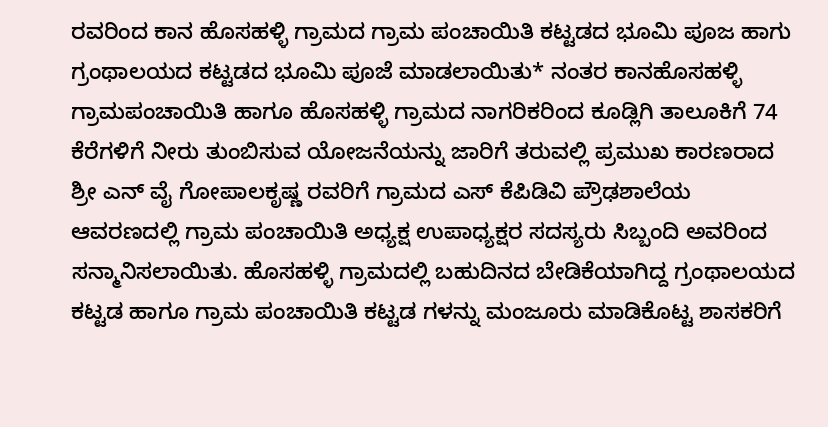ರವರಿಂದ ಕಾನ ಹೊಸಹಳ್ಳಿ ಗ್ರಾಮದ ಗ್ರಾಮ ಪಂಚಾಯಿತಿ ಕಟ್ಟಡದ ಭೂಮಿ ಪೂಜ ಹಾಗು ಗ್ರಂಥಾಲಯದ ಕಟ್ಟಡದ ಭೂಮಿ ಪೂಜೆ ಮಾಡಲಾಯಿತು* ನಂತರ ಕಾನಹೊಸಹಳ್ಳಿ ಗ್ರಾಮಪಂಚಾಯಿತಿ ಹಾಗೂ ಹೊಸಹಳ್ಳಿ ಗ್ರಾಮದ ನಾಗರಿಕರಿಂದ ಕೂಡ್ಲಿಗಿ ತಾಲೂಕಿಗೆ 74 ಕೆರೆಗಳಿಗೆ ನೀರು ತುಂಬಿಸುವ ಯೋಜನೆಯನ್ನು ಜಾರಿಗೆ ತರುವಲ್ಲಿ ಪ್ರಮುಖ ಕಾರಣರಾದ ಶ್ರೀ ಎನ್ ವೈ ಗೋಪಾಲಕೃಷ್ಣ ರವರಿಗೆ ಗ್ರಾಮದ ಎಸ್ ಕೆಪಿಡಿವಿ ಪ್ರೌಢಶಾಲೆಯ ಆವರಣದಲ್ಲಿ ಗ್ರಾಮ ಪಂಚಾಯಿತಿ ಅಧ್ಯಕ್ಷ ಉಪಾಧ್ಯಕ್ಷರ ಸದಸ್ಯರು ಸಿಬ್ಬಂದಿ ಅವರಿಂದ ಸನ್ಮಾನಿಸಲಾಯಿತು. ಹೊಸಹಳ್ಳಿ ಗ್ರಾಮದಲ್ಲಿ ಬಹುದಿನದ ಬೇಡಿಕೆಯಾಗಿದ್ದ ಗ್ರಂಥಾಲಯದ ಕಟ್ಟಡ ಹಾಗೂ ಗ್ರಾಮ ಪಂಚಾಯಿತಿ ಕಟ್ಟಡ ಗಳನ್ನು ಮಂಜೂರು ಮಾಡಿಕೊಟ್ಟ ಶಾಸಕರಿಗೆ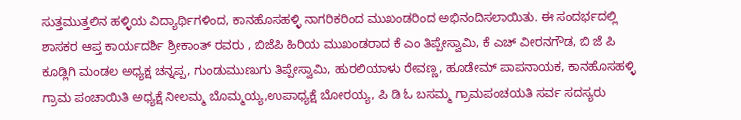ಸುತ್ತಮುತ್ತಲಿನ ಹಳ್ಳಿಯ ವಿದ್ಯಾರ್ಥಿಗಳಿಂದ, ಕಾನಹೊಸಹಳ್ಳಿ ನಾಗರಿಕರಿಂದ ಮುಖಂಡರಿಂದ ಅಭಿನಂದಿಸಲಾಯಿತು. ಈ ಸಂದರ್ಭದಲ್ಲಿ ಶಾಸಕರ ಆಪ್ತ ಕಾರ್ಯದರ್ಶಿ ಶ್ರೀಕಾಂತ್ ರವರು , ಬಿಜೆಪಿ ಹಿರಿಯ ಮುಖಂಡರಾದ ಕೆ ಎಂ ತಿಪ್ಪೇಸ್ವಾಮಿ, ಕೆ ಎಚ್ ವೀರನಗೌಡ, ಬಿ ಜೆ ಪಿ ಕೂಡ್ಲಿಗಿ ಮಂಡಲ ಅಧ್ಯಕ್ಷ ಚನ್ನಪ್ಪ, ಗುಂಡುಮುಣುಗು ತಿಪ್ಪೇಸ್ವಾಮಿ, ಹುರಲಿಯಾಳು ರೇವಣ್ಣ, ಹೂಡೇಮ್ ಪಾಪನಾಯಕ, ಕಾನಹೊಸಹಳ್ಳಿ ಗ್ರಾಮ ಪಂಚಾಯಿತಿ ಅಧ್ಯಕ್ಷೆ ನೀಲಮ್ಮ ಬೊಮ್ಮಯ್ಯ,ಉಪಾಧ್ಯಕ್ಷೆ ಬೋರಯ್ಯ, ಪಿ ಡಿ ಓ ಬಸಮ್ಮ ಗ್ರಾಮಪಂಚಯತಿ ಸರ್ವ ಸದಸ್ಯರು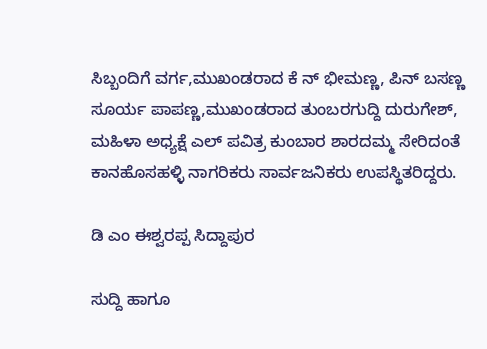ಸಿಬ್ಬಂದಿಗೆ ವರ್ಗ,ಮುಖಂಡರಾದ ಕೆ ನ್ ಭೀಮಣ್ಣ, ಪಿನ್ ಬಸಣ್ಣ ಸೂರ್ಯ ಪಾಪಣ್ಣ,ಮುಖಂಡರಾದ ತುಂಬರಗುದ್ದಿ ದುರುಗೇಶ್, ಮಹಿಳಾ ಅಧ್ಯಕ್ಷೆ ಎಲ್ ಪವಿತ್ರ ಕುಂಬಾರ ಶಾರದಮ್ಮ ಸೇರಿದಂತೆ ಕಾನಹೊಸಹಳ್ಳಿ ನಾಗರಿಕರು ಸಾರ್ವಜನಿಕರು ಉಪಸ್ಥಿತರಿದ್ದರು.

ಡಿ ಎಂ ಈಶ್ವರಪ್ಪ ಸಿದ್ದಾಪುರ

ಸುದ್ದಿ ಹಾಗೂ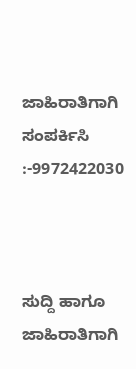ಜಾಹಿರಾತಿಗಾಗಿ ಸಂಪರ್ಕಿಸಿ :-9972422030



ಸುದ್ದಿ ಹಾಗೂ ಜಾಹಿರಾತಿಗಾಗಿ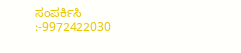ಸಂಪರ್ಕಿಸಿ :-9972422030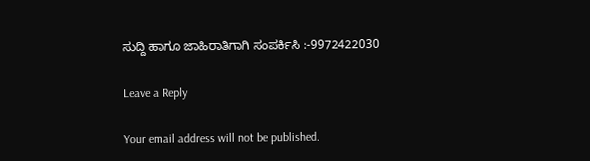ಸುದ್ದಿ ಹಾಗೂ ಜಾಹಿರಾತಿಗಾಗಿ ಸಂಪರ್ಕಿಸಿ :-9972422030

Leave a Reply

Your email address will not be published.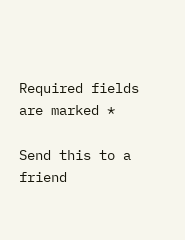Required fields are marked *

Send this to a friend